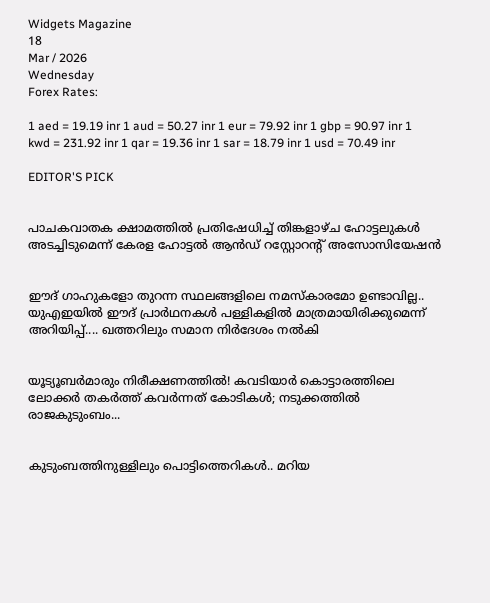Widgets Magazine
18
Mar / 2026
Wednesday
Forex Rates:

1 aed = 19.19 inr 1 aud = 50.27 inr 1 eur = 79.92 inr 1 gbp = 90.97 inr 1 kwd = 231.92 inr 1 qar = 19.36 inr 1 sar = 18.79 inr 1 usd = 70.49 inr

EDITOR'S PICK


പാചകവാതക ക്ഷാമത്തിൽ പ്രതിഷേധിച്ച് തിങ്കളാഴ്ച ഹോട്ടലുകൾ അടച്ചിടുമെന്ന് കേരള ഹോട്ടൽ ആൻഡ് റസ്റ്റോറന്റ് അസോസിയേഷൻ


ഈദ് ഗാഹുകളോ തുറന്ന സ്ഥലങ്ങളിലെ നമസ്കാരമോ ഉണ്ടാവില്ല.. യുഎഇയിൽ ഈദ് പ്രാർഥനകൾ പള്ളികളിൽ മാത്രമായിരിക്കുമെന്ന് അറിയിപ്പ്.... ഖത്തറിലും സമാന നിർദേശം നൽകി


യൂട്യൂബർമാരും നിരീക്ഷണത്തിൽ! കവടിയാർ കൊട്ടാരത്തിലെ ലോക്കർ തകർത്ത് കവർന്നത് കോടികൾ; നടുക്കത്തിൽ രാജകുടുംബം...


കുടുംബത്തിനുള്ളിലും പൊട്ടിത്തെറികൾ.. മറിയ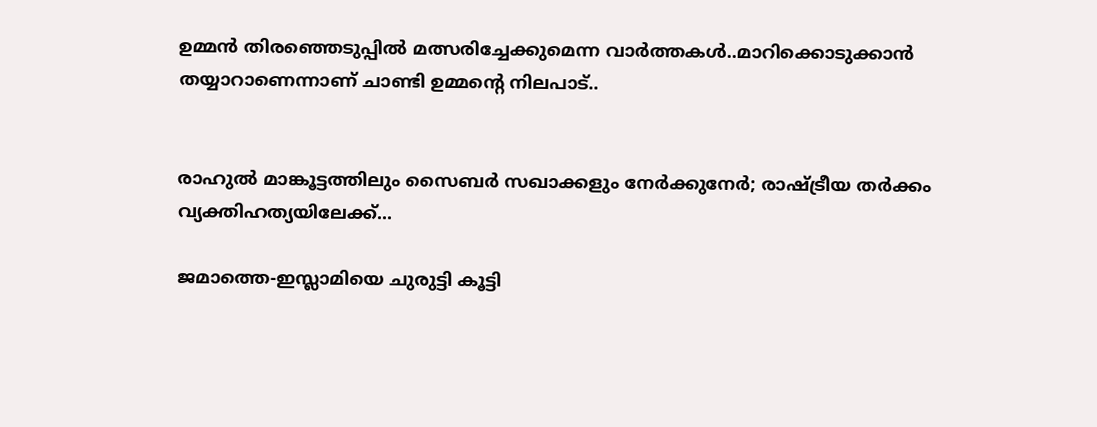ഉമ്മന്‍ തിരഞ്ഞെടുപ്പില്‍ മത്സരിച്ചേക്കുമെന്ന വാര്‍ത്തകള്‍..മാറിക്കൊടുക്കാന്‍ തയ്യാറാണെന്നാണ് ചാണ്ടി ഉമ്മന്റെ നിലപാട്..


രാഹുൽ മാങ്കൂട്ടത്തിലും സൈബർ സഖാക്കളും നേർക്കുനേർ; രാഷ്ട്രീയ തർക്കം വ്യക്തിഹത്യയിലേക്ക്...

ജമാത്തെ-ഇസ്ലാമിയെ ചുരുട്ടി കൂട്ടി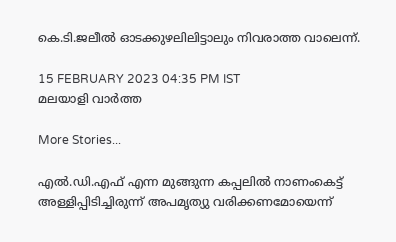കെ.ടി.ജലീല്‍ ഓടക്കുഴലിലിട്ടാലും നിവരാത്ത വാലെന്ന്.

15 FEBRUARY 2023 04:35 PM IST
മലയാളി വാര്‍ത്ത

More Stories...

എൽ.ഡി.എഫ് എന്ന മുങ്ങുന്ന കപ്പലിൽ നാണംകെട്ട് അള്ളിപ്പിടിച്ചിരുന്ന് അപമൃത്യു വരിക്കണമോയെന്ന്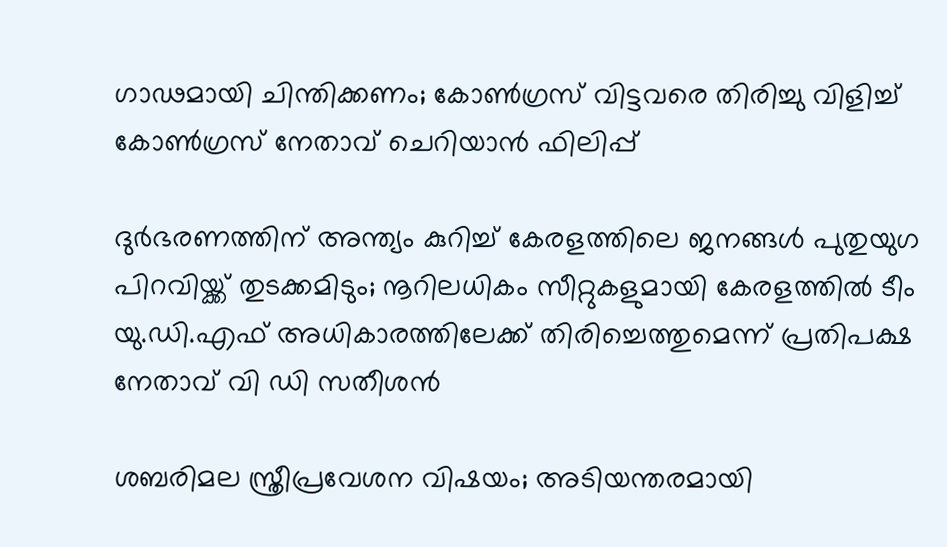ഗാഢമായി ചിന്തിക്കണം; കോൺഗ്രസ് വിട്ടവരെ തിരിച്ചു വിളിച്ച് കോൺഗ്രസ് നേതാവ് ചെറിയാൻ ഫിലിപ്പ്

ദുര്‍ഭരണത്തിന് അന്ത്യം കുറിച്ച് കേരളത്തിലെ ജനങ്ങള്‍ പുതുയുഗ പിറവിയ്ക്ക് തുടക്കമിടും; നൂറിലധികം സീറ്റുകളുമായി കേരളത്തില്‍ ടീം യു.ഡി.എഫ് അധികാരത്തിലേക്ക് തിരിച്ചെത്തുമെന്ന് പ്രതിപക്ഷ നേതാവ് വി ഡി സതീശൻ

ശബരിമല സ്ത്രീപ്രവേശന വിഷയം; അടിയന്തരമായി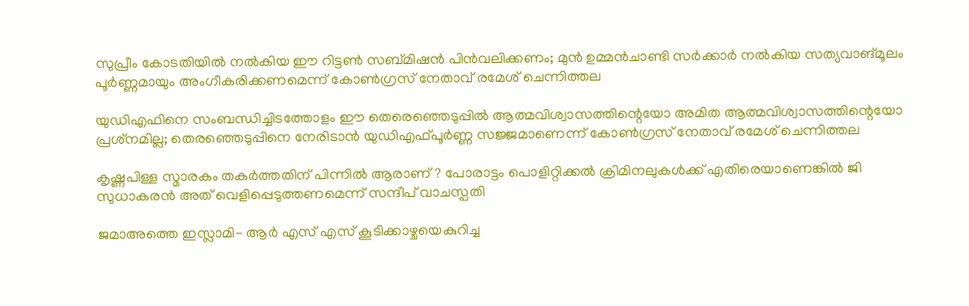സുപ്രീം കോടതിയിൽ നൽകിയ ഈ റിട്ടൺ സബ്മിഷൻ പിൻവലിക്കണം; മുൻ ഉമ്മൻചാണ്ടി സർക്കാർ നൽകിയ സത്യവാങ്മൂലം പൂർണ്ണമായും അംഗീകരിക്കണമെന്ന് കോൺഗ്രസ് നേതാവ് രമേശ് ചെന്നിത്തല

യുഡിഎഫിനെ സംബന്ധിച്ചിടത്തോളം ഈ തെരെഞ്ഞെടുപ്പില്‍ ആത്മവിശ്വാസത്തിന്റെയോ അമിത ആത്മവിശ്വാസത്തിന്റെയോ പ്രശ്‌നമില്ല; തെരഞ്ഞെടുപ്പിനെ നേരിടാന്‍ യുഡിഎഫ്പൂര്‍ണ്ണ സജ്ജമാണെന്ന് കോൺഗ്രസ് നേതാവ് രമേശ് ചെന്നിത്തല

കൃഷ്ണപിള്ള സ്മാരകം തകർത്തതിന് പിന്നിൽ ആരാണ്? പോരാട്ടം പൊളിറ്റിക്കൽ ക്രിമിനലുകൾക്ക് എതിരെയാണെങ്കിൽ ജി സുധാകരൻ അത് വെളിപ്പെടുത്തണമെന്ന് സന്ദീപ് വാചസ്പതി

ജമാഅത്തെ ഇസ്ലാമി- ആര്‍ എസ് എസ് കൂടിക്കാഴ്ചയെകുറിച്ച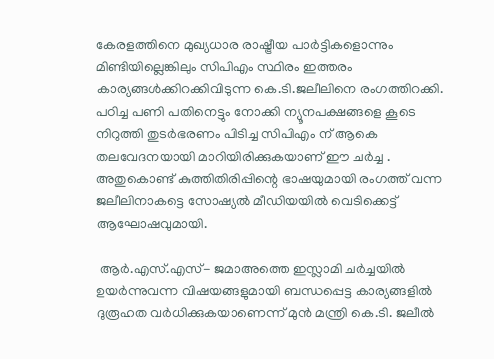കേരളത്തിനെ മുഖ്യധാര രാഷ്ട്രീയ പാര്‍ട്ടികളൊന്നും മിണ്ടിയില്ലെങ്കിലും സിപിഎം സ്ഥിരം ഇത്തരം കാര്യങ്ങള്‍ക്കിറക്കിവിടുന്ന കെ.ടി.ജലീലിനെ രംഗത്തിറക്കി. പഠിച്ച പണി പതിനെട്ടും നോക്കി ന്യൂനപക്ഷങ്ങളെ കൂടെ നിറുത്തി തുടര്‍ഭരണം പിടിച്ച സിപിഎം ന് ആകെ തലവേദനയായി മാറിയിരിക്കുകയാണ് ഈ ചര്‍ച്ച . അതുകൊണ്ട് കുത്തിതിരിപ്പിന്റെ ഭാഷയുമായി രംഗത്ത് വന്ന ജലീലിനാകട്ടെ സോഷ്യല്‍ മീഡിയയില്‍ വെടിക്കെട്ട് ആഘോഷവുമായി.

 ആര്‍.എസ്.എസ്- ജമാഅത്തെ ഇസ്ലാമി ചര്‍ച്ചയില്‍ ഉയര്‍ന്നുവന്ന വിഷയങ്ങളുമായി ബന്ധപ്പെട്ട കാര്യങ്ങളില്‍ ദുരൂഹത വര്‍ധിക്കുകയാണെന്ന് മുന്‍ മന്ത്രി കെ.ടി. ജലീല്‍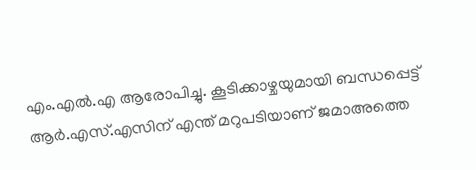എം.എല്‍.എ ആരോപിച്ചു. കൂടിക്കാഴ്ചയുമായി ബന്ധപ്പെട്ട് ആര്‍.എസ്.എസിന് എന്ത് മറുപടിയാണ് ജമാഅത്തെ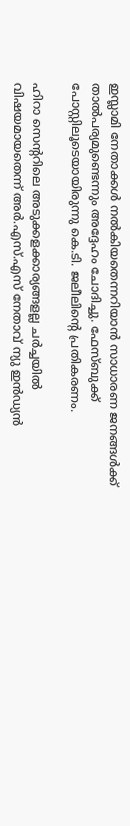ഇസ്ലാമി നേതാക്കള്‍ നല്‍കിയതെന്നറിയാന്‍ സാധാരണ ജനങ്ങള്‍ക്ക് താല്‍പര്യമുണ്ടെന്നും അദ്ദേഹം ചോദിച്ചു. ഫേസ്ബുക്ക് പോസ്റ്റിലൂടെയായിരുന്നു കെ.ടി. ജലീലിന്റെ പ്രതികരണം.

ഹിറാ സെന്ററിലെ അടുക്കളക്കാര്യങ്ങളല്ല ചര്‍ച്ചയില്‍ വിഷയമായതെന്ന് അര്‍.എസ്.എസ് നേതാവ് ന്യു ഇന്‍ഡ്യന്‍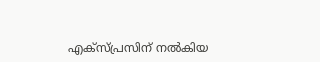എക്സ്പ്രസിന് നല്‍കിയ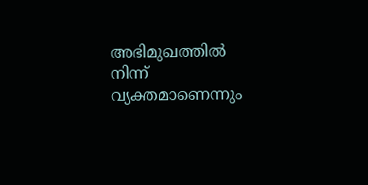അഭിമുഖത്തില്‍ നിന്ന് വ്യക്തമാണെന്നും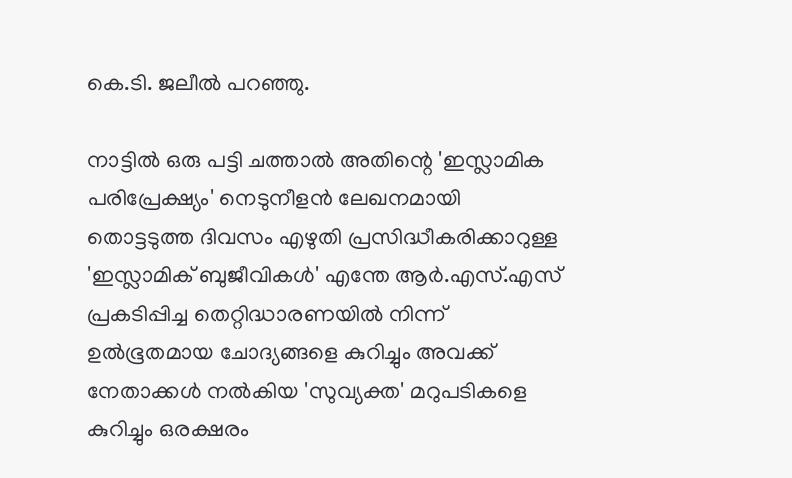കെ.ടി. ജലീല്‍ പറഞ്ഞു.

നാട്ടില്‍ ഒരു പട്ടി ചത്താല്‍ അതിന്റെ 'ഇസ്ലാമിക പരിപ്രേക്ഷ്യം' നെടുനീളന്‍ ലേഖനമായി തൊട്ടടുത്ത ദിവസം എഴുതി പ്രസിദ്ധീകരിക്കാറുള്ള 'ഇസ്ലാമിക് ബുജീവികള്‍' എന്തേ ആര്‍.എസ്.എസ് പ്രകടിപ്പിച്ച തെറ്റിദ്ധാരണയില്‍ നിന്ന് ഉല്‍ഭൂതമായ ചോദ്യങ്ങളെ കുറിച്ചും അവക്ക് നേതാക്കള്‍ നല്‍കിയ 'സുവ്യക്ത' മറുപടികളെ കുറിച്ചും ഒരക്ഷരം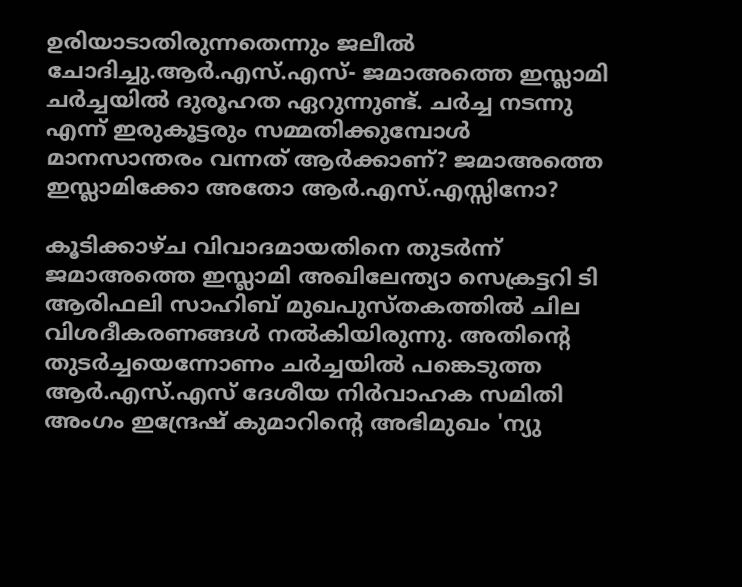ഉരിയാടാതിരുന്നതെന്നും ജലീല്‍ ചോദിച്ചു.ആര്‍.എസ്.എസ്- ജമാഅത്തെ ഇസ്ലാമി ചര്‍ച്ചയില്‍ ദുരൂഹത ഏറുന്നുണ്ട്. ചര്‍ച്ച നടന്നു എന്ന് ഇരുകൂട്ടരും സമ്മതിക്കുമ്പോള്‍ മാനസാന്തരം വന്നത് ആര്‍ക്കാണ്? ജമാഅത്തെ ഇസ്ലാമിക്കോ അതോ ആര്‍.എസ്.എസ്സിനോ?

കൂടിക്കാഴ്ച വിവാദമായതിനെ തുടര്‍ന്ന് ജമാഅത്തെ ഇസ്ലാമി അഖിലേന്ത്യാ സെക്രട്ടറി ടി ആരിഫലി സാഹിബ് മുഖപുസ്തകത്തില്‍ ചില വിശദീകരണങ്ങള്‍ നല്‍കിയിരുന്നു. അതിന്റെ തുടര്‍ച്ചയെന്നോണം ചര്‍ച്ചയില്‍ പങ്കെടുത്ത ആര്‍.എസ്.എസ് ദേശീയ നിര്‍വാഹക സമിതി അംഗം ഇന്ദ്രേഷ് കുമാറിന്റെ അഭിമുഖം 'ന്യു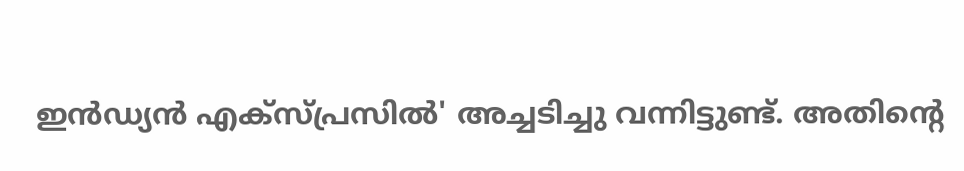ഇന്‍ഡ്യന്‍ എക്സ്പ്രസില്‍' അച്ചടിച്ചു വന്നിട്ടുണ്ട്. അതിന്റെ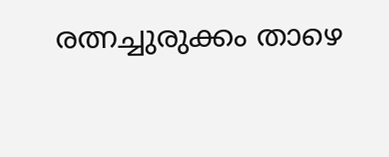രത്നച്ചുരുക്കം താഴെ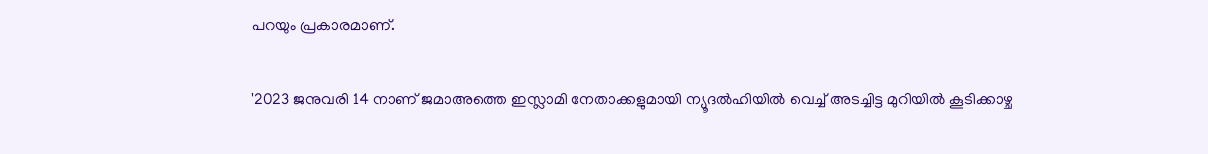പറയും പ്രകാരമാണ്.

'2023 ജനുവരി 14 നാണ് ജമാഅത്തെ ഇസ്ലാമി നേതാക്കളുമായി ന്യൂദല്‍ഹിയില്‍ വെച്ച് അടച്ചിട്ട മുറിയില്‍ കൂടിക്കാഴ്ച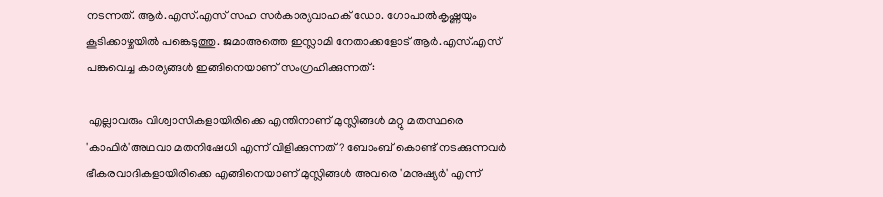നടന്നത്. ആര്‍.എസ്.എസ് സഹ സര്‍കാര്യവാഹക് ഡോ. ഗോപാല്‍കൃഷ്ണയും കൂടിക്കാഴ്ചയില്‍ പങ്കെടുത്തു. ജമാഅത്തെ ഇസ്ലാമി നേതാക്കളോട് ആര്‍.എസ്.എസ് പങ്കുവെച്ച കാര്യങ്ങള്‍ ഇങ്ങിനെയാണ് സംഗ്രഹിക്കുന്നത്:

 എല്ലാവരും വിശ്വാസികളായിരിക്കെ എന്തിനാണ് മുസ്ലിങ്ങള്‍ മറ്റു മതസ്ഥരെ 'കാഫിര്‍'അഥവാ മതനിഷേധി എന്ന് വിളിക്കുന്നത്? ബോംബ് കൊണ്ട് നടക്കുന്നവര്‍ ഭീകരവാദികളായിരിക്കെ എങ്ങിനെയാണ് മുസ്ലിങ്ങള്‍ അവരെ 'മനുഷ്യര്‍' എന്ന്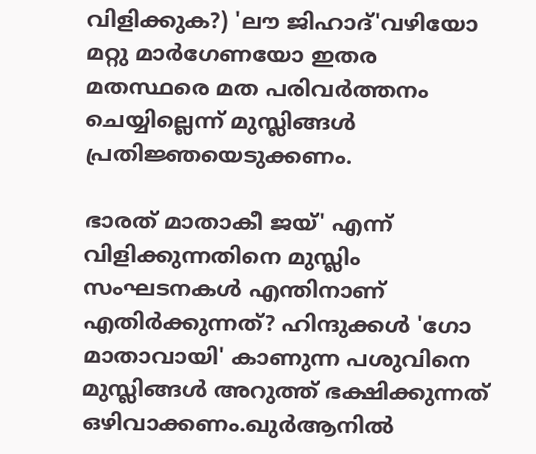വിളിക്കുക?) 'ലൗ ജിഹാദ്'വഴിയോ മറ്റു മാര്‍ഗേണയോ ഇതര മതസ്ഥരെ മത പരിവര്‍ത്തനം ചെയ്യില്ലെന്ന് മുസ്ലിങ്ങള്‍ പ്രതിജ്ഞയെടുക്കണം.

ഭാരത് മാതാകീ ജയ്' എന്ന് വിളിക്കുന്നതിനെ മുസ്ലിം സംഘടനകള്‍ എന്തിനാണ് എതിര്‍ക്കുന്നത്? ഹിന്ദുക്കള്‍ 'ഗോ മാതാവായി' കാണുന്ന പശുവിനെ മുസ്ലിങ്ങള്‍ അറുത്ത് ഭക്ഷിക്കുന്നത് ഒഴിവാക്കണം.ഖുര്‍ആനില്‍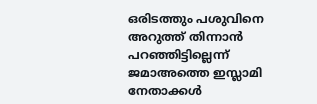ഒരിടത്തും പശുവിനെ അറുത്ത് തിന്നാന്‍ പറഞ്ഞിട്ടില്ലെന്ന് ജമാഅത്തെ ഇസ്ലാമി നേതാക്കള്‍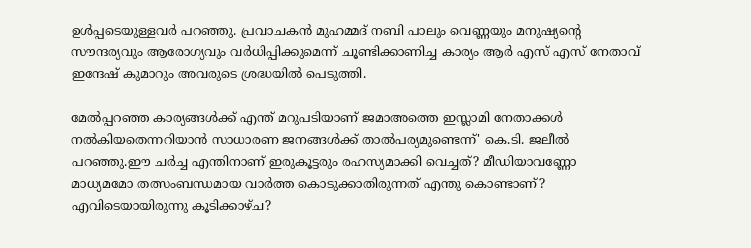ഉള്‍പ്പടെയുള്ളവര്‍ പറഞ്ഞു. പ്രവാചകന്‍ മുഹമ്മദ് നബി പാലും വെണ്ണയും മനുഷ്യന്റെ സൗന്ദര്യവും ആരോഗ്യവും വര്‍ധിപ്പിക്കുമെന്ന് ചൂണ്ടിക്കാണിച്ച കാര്യം ആര്‍ എസ് എസ് നേതാവ് ഇന്ദേഷ് കുമാറും അവരുടെ ശ്രദ്ധയില്‍ പെടുത്തി.

മേല്‍പ്പറഞ്ഞ കാര്യങ്ങള്‍ക്ക് എന്ത് മറുപടിയാണ് ജമാഅത്തെ ഇസ്ലാമി നേതാക്കള്‍ നല്‍കിയതെന്നറിയാന്‍ സാധാരണ ജനങ്ങള്‍ക്ക് താല്‍പര്യമുണ്ടെന്ന്' കെ.ടി. ജലീല്‍ പറഞ്ഞു.ഈ ചര്‍ച്ച എന്തിനാണ് ഇരുകൂട്ടരും രഹസ്യമാക്കി വെച്ചത്? മീഡിയാവണ്ണോ മാധ്യമമോ തത്സംബന്ധമായ വാര്‍ത്ത കൊടുക്കാതിരുന്നത് എന്തു കൊണ്ടാണ്?  എവിടെയായിരുന്നു കൂടിക്കാഴ്ച?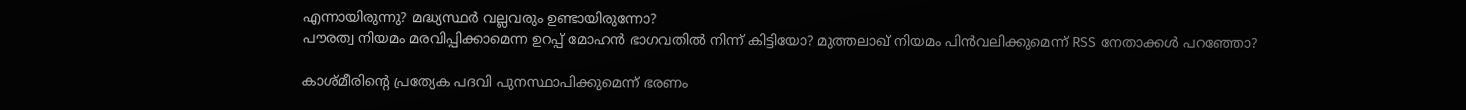എന്നായിരുന്നു? മദ്ധ്യസ്ഥര്‍ വല്ലവരും ഉണ്ടായിരുന്നോ?
പൗരത്വ നിയമം മരവിപ്പിക്കാമെന്ന ഉറപ്പ് മോഹന്‍ ഭാഗവതില്‍ നിന്ന് കിട്ടിയോ? മുത്തലാഖ് നിയമം പിന്‍വലിക്കുമെന്ന് RSS നേതാക്കള്‍ പറഞ്ഞോ?

കാശ്മീരിന്റെ പ്രത്യേക പദവി പുനസ്ഥാപിക്കുമെന്ന് ഭരണം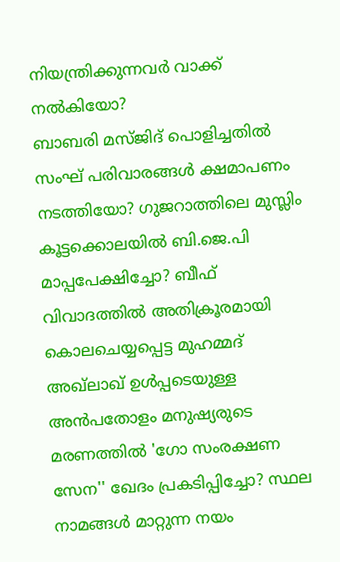നിയന്ത്രിക്കുന്നവര്‍ വാക്ക് നല്‍കിയോ?
ബാബരി മസ്ജിദ് പൊളിച്ചതില്‍ സംഘ് പരിവാരങ്ങള്‍ ക്ഷമാപണം നടത്തിയോ? ഗുജറാത്തിലെ മുസ്ലിം കൂട്ടക്കൊലയില്‍ ബി.ജെ.പി മാപ്പപേക്ഷിച്ചോ? ബീഫ് വിവാദത്തില്‍ അതിക്രൂരമായി കൊലചെയ്യപ്പെട്ട മുഹമ്മദ് അഖ്‌ലാഖ് ഉള്‍പ്പടെയുള്ള അന്‍പതോളം മനുഷ്യരുടെ മരണത്തില്‍ 'ഗോ സംരക്ഷണ സേന'' ഖേദം പ്രകടിപ്പിച്ചോ? സ്ഥല നാമങ്ങള്‍ മാറ്റുന്ന നയം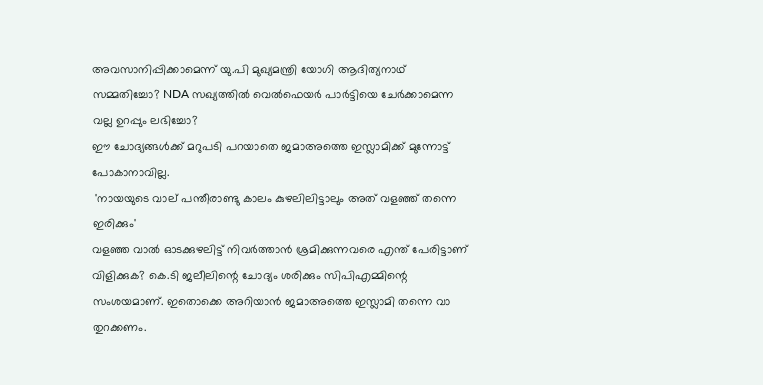അവസാനിപ്പിക്കാമെന്ന് യു.പി മുഖ്യമന്ത്രി യോഗി ആദിത്യനാഥ് സമ്മതിച്ചോ? NDA സഖ്യത്തില്‍ വെല്‍ഫെയര്‍ പാര്‍ട്ടിയെ ചേര്‍ക്കാമെന്ന വല്ല ഉറപ്പും ലഭിച്ചോ?
ഈ ചോദ്യങ്ങള്‍ക്ക് മറുപടി പറയാതെ ജമാഅത്തെ ഇസ്ലാമിക്ക് മുന്നോട്ട് പോകാനാവില്ല.
 'നായയുടെ വാല് പന്തീരാണ്ടു കാലം കുഴലിലിട്ടാലും അത് വളഞ്ഞ് തന്നെ ഇരിക്കും'
വളഞ്ഞ വാല്‍ ഓടക്കുഴലിട്ട് നിവര്‍ത്താന്‍ ശ്രമിക്കുന്നവരെ എന്ത് പേരിട്ടാണ് വിളിക്കുക? കെ.ടി ജലീലിന്റെ ചോദ്യം ശരിക്കും സിപിഎമ്മിന്റെ സംശയമാണ്. ഇതൊക്കെ അറിയാന്‍ ജമാഅത്തെ ഇസ്ലാമി തന്നെ വാ തുറക്കണം.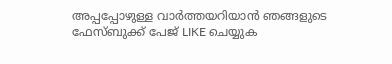അപ്പപ്പോഴുള്ള വാര്‍ത്തയറിയാന്‍ ഞങ്ങളുടെ ഫേസ്‌ബുക്ക്‌ പേജ് LIKE ചെയ്യുക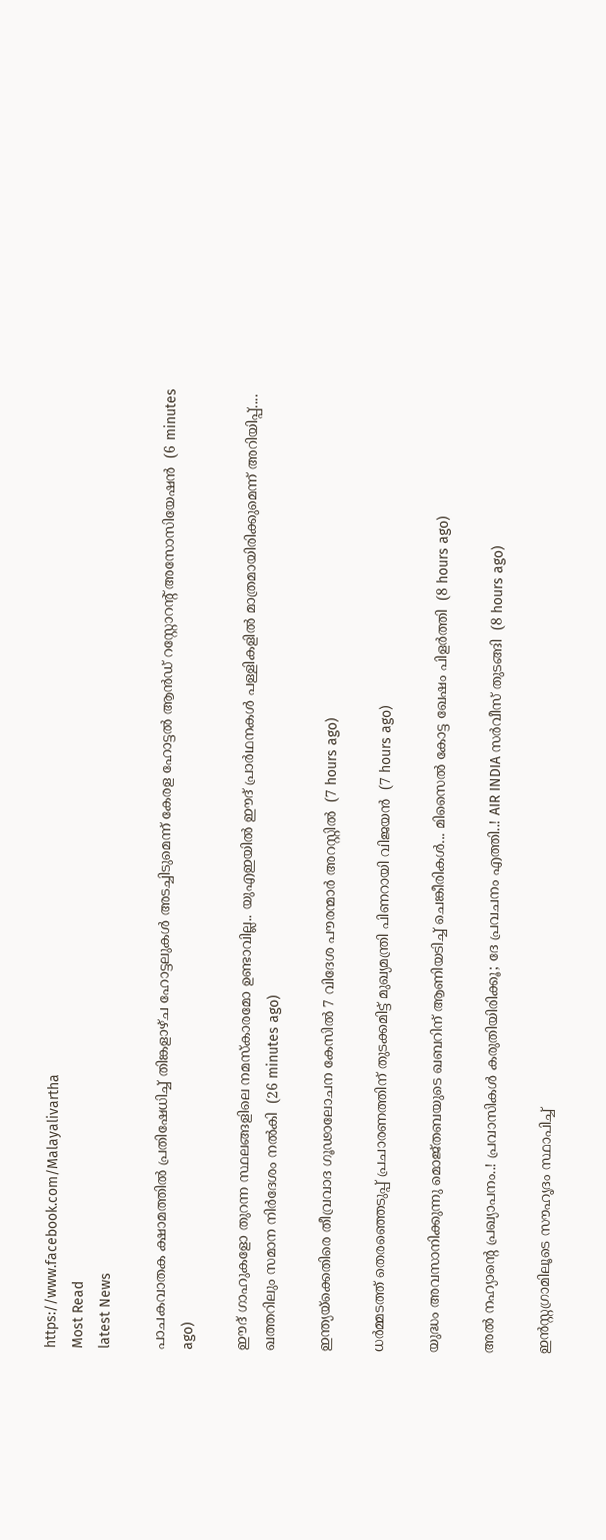https://www.facebook.com/Malayalivartha
Most Read
latest News

പാചകവാതക ക്ഷാമത്തിൽ പ്രതിഷേധിച്ച് തിങ്കളാഴ്ച ഹോട്ടലുകൾ അടച്ചിടുമെന്ന് കേരള ഹോട്ടൽ ആൻഡ് റസ്റ്റോറന്റ് അസോസിയേഷൻ  (6 minutes ago)

ഈദ് ഗാഹുകളോ തുറന്ന സ്ഥലങ്ങളിലെ നമസ്കാരമോ ഉണ്ടാവില്ല.. യുഎഇയിൽ ഈദ് പ്രാർഥനകൾ പള്ളികളിൽ മാത്രമായിരിക്കുമെന്ന് അറിയിപ്പ്.... ഖത്തറിലും സമാന നിർദേശം നൽകി  (26 minutes ago)

ഇന്ത്യയ്‌ക്കെതിരെ തീവ്രവാദ ഗൂഢാലോചന കേസില്‍ 7 വിദേശ പൗരന്മാര്‍ അറസ്റ്റില്‍  (7 hours ago)

ധര്‍മ്മടത്ത് തെരഞ്ഞെടുപ്പ് പ്രചാരണത്തിന് തുടക്കമിട്ട് മുഖ്യമന്ത്രി പിണറായി വിജയന്‍  (7 hours ago)

യുദ്ധം അവസാനിക്കുന്നു മൊജ്തബയുടെ ഖബറിന് ആണിയടിച്ച് ചെങ്കീരികൾ... മിസൈൽ കോട്ട ഖേഷം പിളർത്തി  (8 hours ago)

അൽ നഹ്യാന്റെ പ്രഖ്യാപനം..! പ്രവാസികൾ കരുതിയിരിക്കൂ; ദേ പ്രവചനം എത്തി..! AIR INDIA സർവീസ് തുടങ്ങി  (8 hours ago)

ഇന്‍സ്റ്റഗ്രാമിലൂടെ സൗഹൃദം സ്ഥാപിച്ച്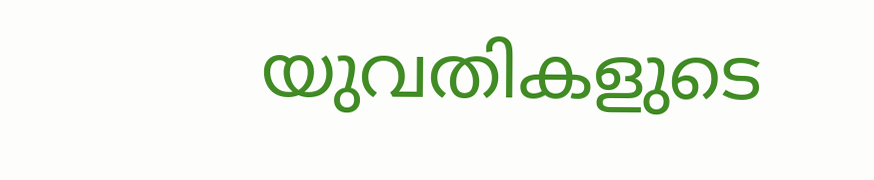യുവതികളുടെ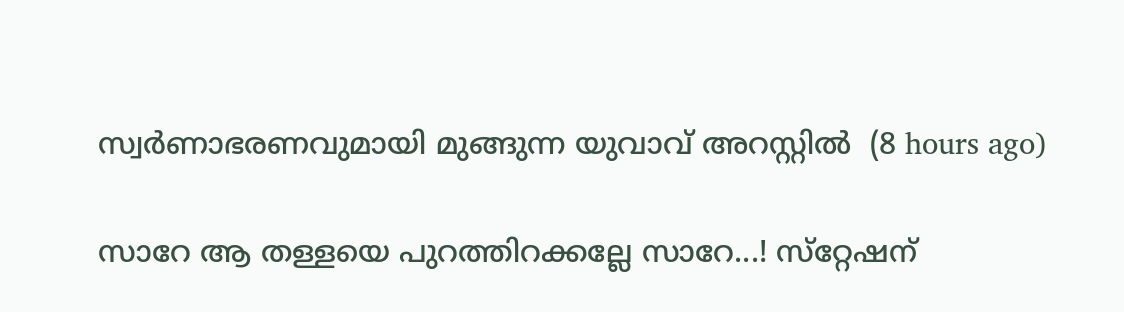സ്വര്‍ണാഭരണവുമായി മുങ്ങുന്ന യുവാവ് അറസ്റ്റില്‍  (8 hours ago)

സാറേ ആ തള്ളയെ പുറത്തിറക്കല്ലേ സാറേ...! സ്‌റ്റേഷന്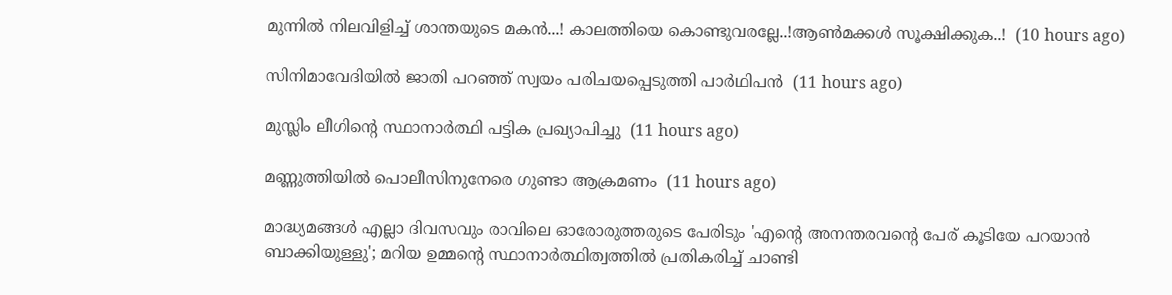മുന്നിൽ നിലവിളിച്ച് ശാന്തയുടെ മകൻ...! കാലത്തിയെ കൊണ്ടുവരല്ലേ..!ആൺമക്കൾ സൂക്ഷിക്കുക..!  (10 hours ago)

സിനിമാവേദിയില്‍ ജാതി പറഞ്ഞ് സ്വയം പരിചയപ്പെടുത്തി പാര്‍ഥിപന്‍  (11 hours ago)

മുസ്ലിം ലീഗിന്റെ സ്ഥാനാര്‍ത്ഥി പട്ടിക പ്രഖ്യാപിച്ചു  (11 hours ago)

മണ്ണുത്തിയില്‍ പൊലീസിനുനേരെ ഗുണ്ടാ ആക്രമണം  (11 hours ago)

മാദ്ധ്യമങ്ങള്‍ എല്ലാ ദിവസവും രാവിലെ ഓരോരുത്തരുടെ പേരിടും 'എന്റെ അനന്തരവന്റെ പേര് കൂടിയേ പറയാന്‍ ബാക്കിയുള്ളു'; മറിയ ഉമ്മന്റെ സ്ഥാനാര്‍ത്ഥിത്വത്തില്‍ പ്രതികരിച്ച് ചാണ്ടി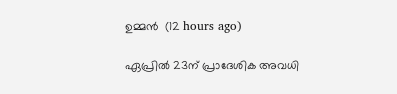ഉമ്മന്‍  (12 hours ago)

ഏപ്രില്‍ 23ന് പ്രാദേശിക അവധി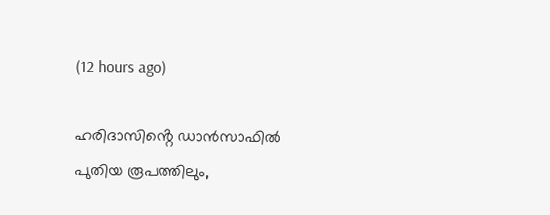(12 hours ago)

ഹരിദാസിൻ്റെ ഡാൻസാഫിൽ പുതിയ രൂപത്തിലും,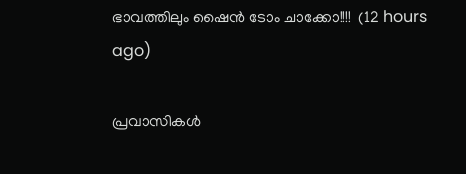ഭാവത്തിലും ഷൈൻ ടോം ചാക്കോ!!!!  (12 hours ago)

പ്രവാസികൾ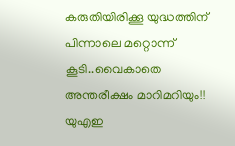കരുതിയിരിക്കൂ യുദ്ധത്തിന് പിന്നാലെ മറ്റൊന്ന് കൂടി..വൈകാതെ അന്തരീക്ഷം മാറിമറിയും!! യുഎഇ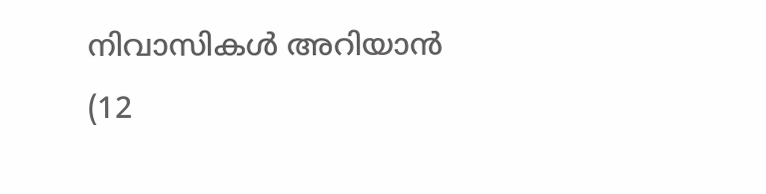നിവാസികൾ അറിയാൻ  (12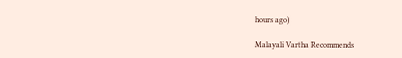hours ago)

Malayali Vartha Recommends